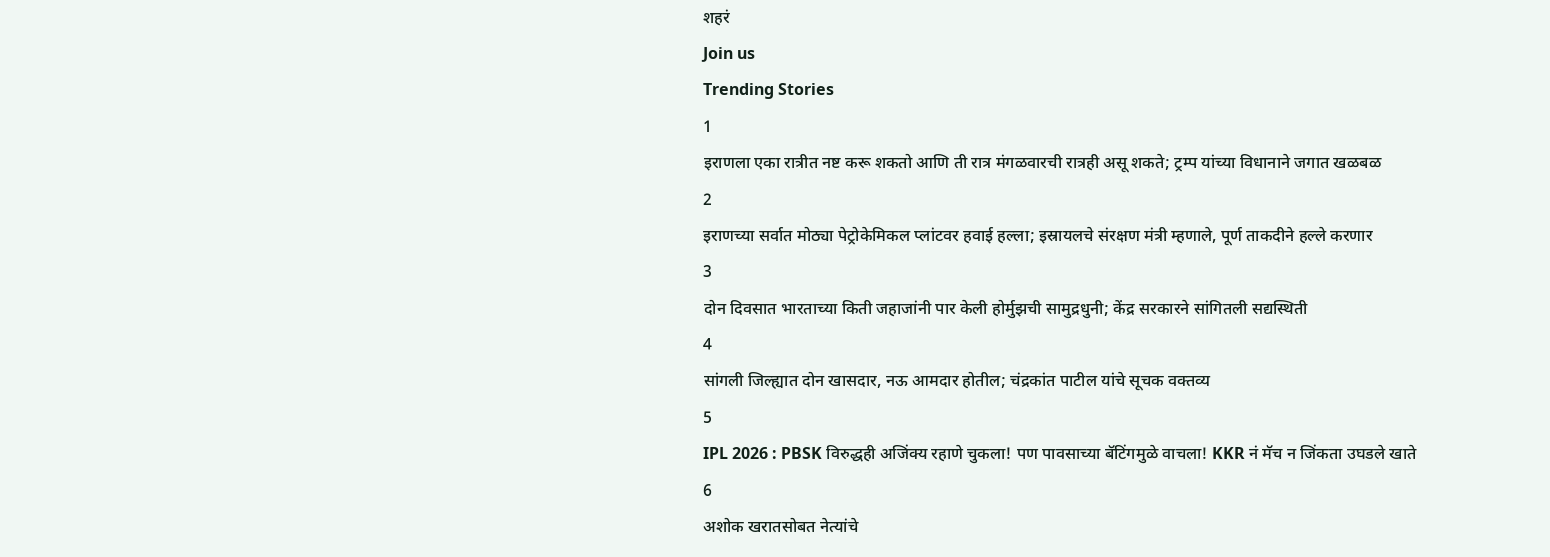शहरं
Join us
Trending Stories
1
इराणला एका रात्रीत नष्ट करू शकतो आणि ती रात्र मंगळवारची रात्रही असू शकते; ट्रम्प यांच्या विधानाने जगात खळबळ
2
इराणच्या सर्वात मोठ्या पेट्रोकेमिकल प्लांटवर हवाई हल्ला; इस्रायलचे संरक्षण मंत्री म्हणाले, पूर्ण ताकदीने हल्ले करणार
3
दोन दिवसात भारताच्या किती जहाजांनी पार केली होर्मुझची सामुद्रधुनी; केंद्र सरकारने सांगितली सद्यस्थिती
4
सांगली जिल्ह्यात दोन खासदार, नऊ आमदार होतील; चंद्रकांत पाटील यांचे सूचक वक्तव्य
5
IPL 2026 : PBSK विरुद्धही अजिंक्य रहाणे चुकला! पण पावसाच्या बॅटिंगमुळे वाचला! KKR नं मॅच न जिंकता उघडले खाते
6
अशोक खरातसोबत नेत्यांचे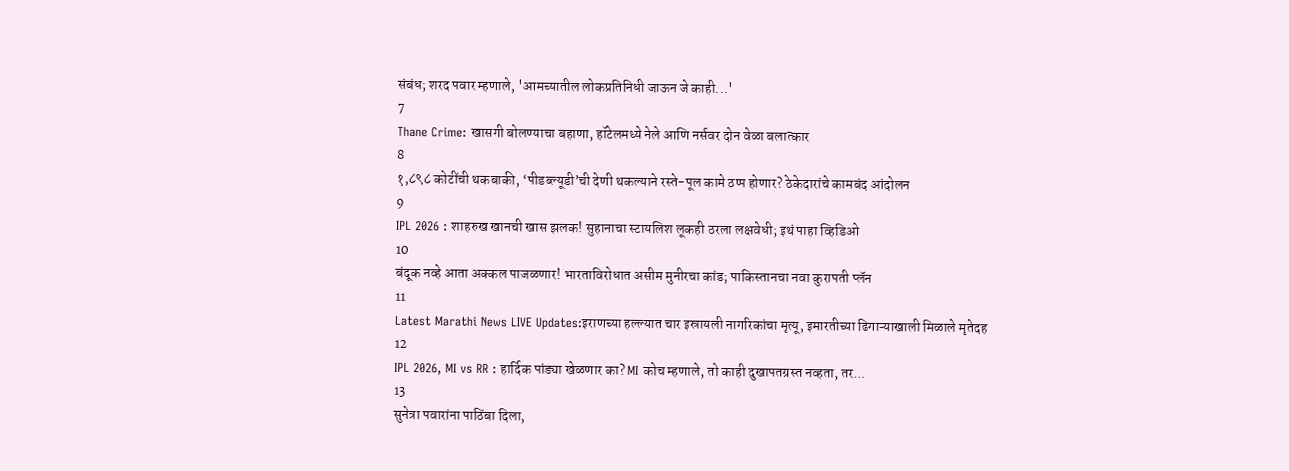संबंध; शरद पवार म्हणाले, 'आमच्यातील लोकप्रतिनिधी जाऊन जे काही...'
7
Thane Crime: खासगी बोलण्याचा बहाणा, हॉटेलमध्ये नेले आणि नर्सवर दोन वेळा बलात्कार
8
१,८९८ कोटींची थकबाकी, ‘पीडब्ल्यूडी’ची देणी थकल्याने रस्ते-पूल कामे ठप्प होणार? ठेकेदारांचे कामबंद आंदोलन
9
IPL 2026 : शाहरुख खानची खास झलक! सुहानाचा स्टायलिश लूकही ठरला लक्षवेधी; इथं पाहा व्हिडिओ
10
बंदूक नव्हे आता अक्कल पाजळणार! भारताविरोधात असीम मुनीरचा कांड; पाकिस्तानचा नवा कुरापती प्लॅन
11
Latest Marathi News LIVE Updates:इराणच्या हल्ल्यात चार इस्रायली नागरिकांचा मृत्यू, इमारतीच्या ढिगाऱ्याखाली मिळाले मृतेदह
12
IPL 2026, MI vs RR : हार्दिक पांड्या खेळणार का? MI कोच म्हणाले, तो काही दुखापतग्रस्त नव्हता, तर...
13
सुनेत्रा पवारांना पाठिंबा दिला,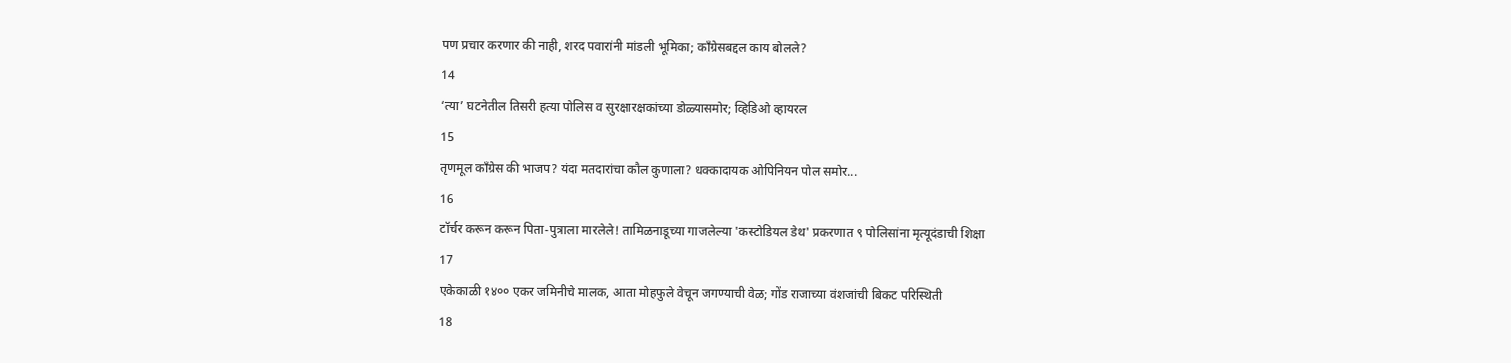पण प्रचार करणार की नाही, शरद पवारांनी मांडली भूमिका; काँग्रेसबद्दल काय बोलले?
14
‘त्या’ घटनेतील तिसरी हत्या पोलिस व सुरक्षारक्षकांच्या डोळ्यासमोर; व्हिडिओ व्हायरल
15
तृणमूल काँग्रेस की भाजप? यंदा मतदारांचा कौल कुणाला? धक्कादायक ओपिनियन पोल समोर...
16
टॉर्चर करून करून पिता-पुत्राला मारलेले! तामिळनाडूच्या गाजलेल्या 'कस्टोडियल डेथ' प्रकरणात ९ पोलिसांना मृत्यूदंडाची शिक्षा
17
एकेकाळी १४०० एकर जमिनीचे मालक, आता मोहफुले वेचून जगण्याची वेळ; गोंड राजाच्या वंशजांची बिकट परिस्थिती
18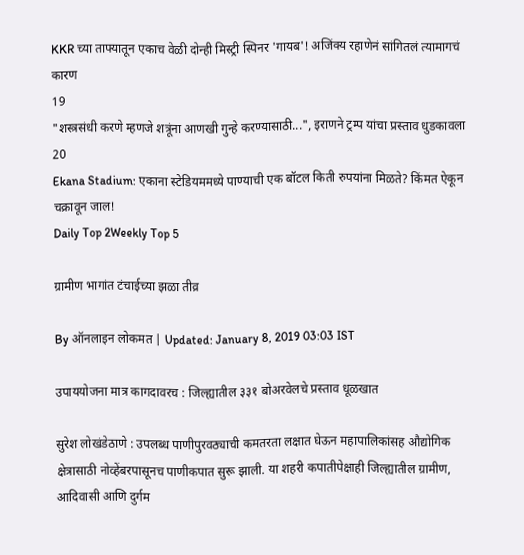KKR च्या ताफ्यातून एकाच वेळी दोन्ही मिस्ट्री स्पिनर 'गायब'! अजिंक्य रहाणेनं सांगितलं त्यामागचं कारण
19
"शस्त्रसंधी करणे म्हणजे शत्रूंना आणखी गुन्हे करण्यासाठी...", इराणने ट्रम्प यांचा प्रस्ताव धुडकावला
20
Ekana Stadium: एकाना स्टेडियममध्ये पाण्याची एक बॉटल किती रुपयांना मिळते? किंमत ऐकून चक्रावून जाल!
Daily Top 2Weekly Top 5

ग्रामीण भागांत टंचाईच्या झळा तीव्र

By ऑनलाइन लोकमत | Updated: January 8, 2019 03:03 IST

उपाययोजना मात्र कागदावरच : जिल्ह्यातील ३३१ बोअरवेलचे प्रस्ताव धूळखात

सुरेश लोखंडेठाणे : उपलब्ध पाणीपुरवठ्याची कमतरता लक्षात घेऊन महापालिकांसह औद्योगिक क्षेत्रासाठी नोव्हेंबरपासूनच पाणीकपात सुरू झाली. या शहरी कपातीपेक्षाही जिल्ह्यातील ग्रामीण, आदिवासी आणि दुर्गम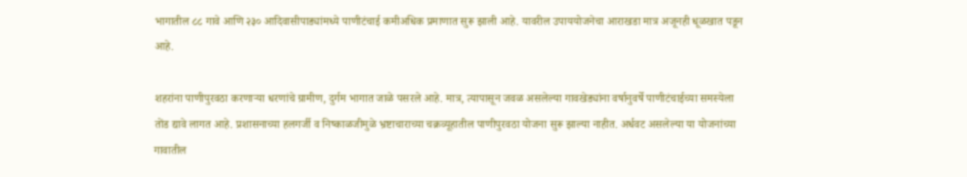भागातील ८८ गावे आणि २३० आदिवासीपाड्यांमध्ये पाणीटंचाई कमीअधिक प्रमाणात सुरू झाली आहे. यावरील उपाययोजनेचा आराखडा मात्र अजूनही धूळखात पडून आहे.

शहरांना पाणीपुरवठा करणाऱ्या धरणांचे ग्रामीण, दुर्गम भागात जाळे पसरले आहे. मात्र, त्यापासून जवळ असलेल्या गावखेड्यांना वर्षानुवर्षे पाणीटंचाईच्या समस्येला तोंड द्यावे लागत आहे. प्रशासनाच्या हलगर्जी व निष्काळजीमुळे भ्रष्टाचाराच्या चक्रव्यूहातील पाणीपुरवठा योजना सुरू झाल्या नाहीत. अर्धवट असलेल्या या योजनांच्या गावातील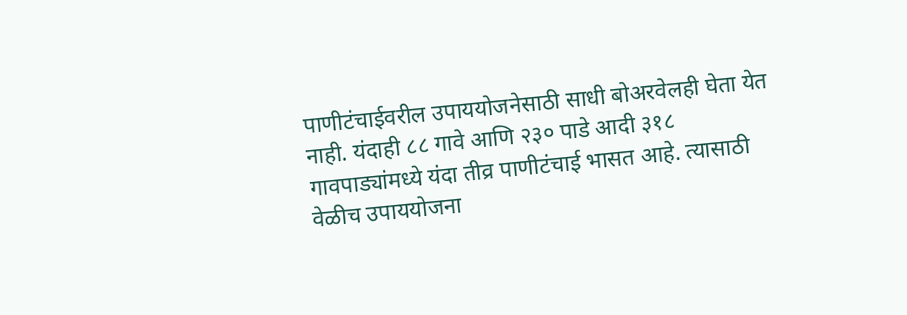पाणीटंचाईवरील उपाययोजनेसाठी साधी बोअरवेलही घेता येत नाही. यंदाही ८८ गावे आणि २३० पाडे आदी ३१८ गावपाड्यांमध्ये यंदा तीव्र पाणीटंचाई भासत आहे. त्यासाठी वेळीच उपाययोजना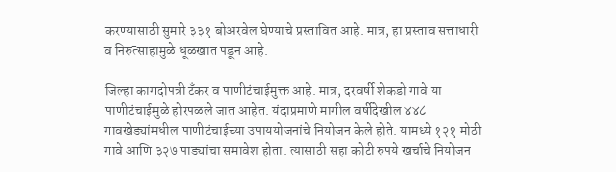करण्यासाठी सुमारे ३३१ बोअरवेल घेण्याचे प्रस्तावित आहे. मात्र, हा प्रस्ताव सत्ताधारी व निरुत्साहामुळे धूळखात पडून आहे.

जिल्हा कागदोपत्री टँकर व पाणीटंचाईमुक्त आहे. मात्र, दरवर्षी शेकडो गावे या पाणीटंचाईमुळे होरपळले जात आहेत. यंदाप्रमाणे मागील वर्षीदेखील ४४८ गावखेड्यांमधील पाणीटंचाईच्या उपाययोजनांचे नियोजन केले होते. यामध्ये १२१ मोठी गावे आणि ३२७ पाड्यांचा समावेश होता. त्यासाठी सहा कोटी रुपये खर्चाचे नियोजन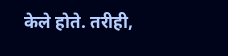केले होते. तरीही,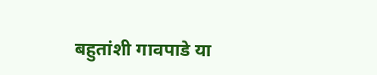बहुतांशी गावपाडे या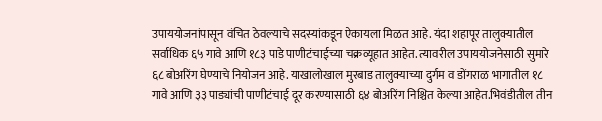उपाययोजनांपासून वंचित ठेवल्याचे सदस्यांकडून ऐकायला मिळत आहे. यंदा शहापूर तालुक्यातील सर्वाधिक ६५ गावे आणि १८३ पाडे पाणीटंचाईच्या चक्रव्यूहात आहेत. त्यावरील उपाययोजनेसाठी सुमारे ६८ बोअरिंग घेण्याचे नियोजन आहे. याखालोखाल मुरबाड तालुक्याच्या दुर्गम व डोंगराळ भागातील १८ गावे आणि ३३ पाड्यांची पाणीटंचाई दूर करण्यासाठी ६४ बोअरिंग निश्चित केल्या आहेत.भिवंडीतील तीन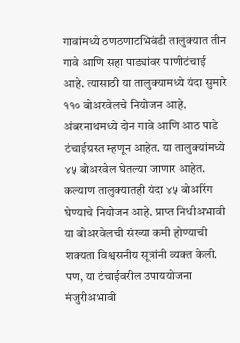गावांमध्ये ठणठणाटभिवंडी तालुक्यात तीन गावे आणि सहा पाड्यांवर पाणीटंचाई आहे. त्यासाठी या तालुक्यामध्ये यंदा सुमारे ११० बोअरवेलचे नियोजन आहे. अंबरनाथमध्ये दोन गावे आणि आठ पाडे टंचाईग्रस्त म्हणून आहेत. या तालुक्यांमध्ये ४५ बोअरवेल घेतल्या जाणार आहेत. कल्याण तालुक्यातही यंदा ४५ बोअरिंग घेण्याचे नियोजन आहे. प्राप्त निधीअभावी या बोअरवेलची संख्या कमी होण्याची शक्यता विश्वसनीय सूत्रांनी व्यक्त केली. पण, या टंचाईवरील उपाययोजना मंजुरीअभावी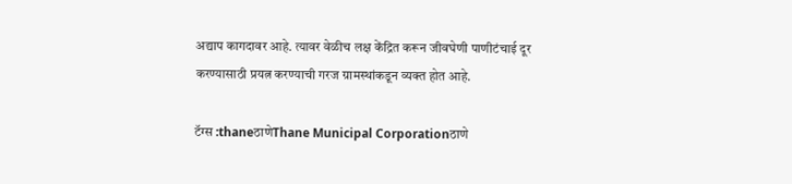अद्याप कागदावर आहे. त्यावर वेळीच लक्ष केंद्रित करून जीवघेणी पाणीटंचाई दूर करण्यासाठी प्रयत्न करण्याची गरज ग्रामस्थांकडून व्यक्त होत आहे.

टॅग्स :thaneठाणेThane Municipal Corporationठाणे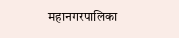महानगरपालिका